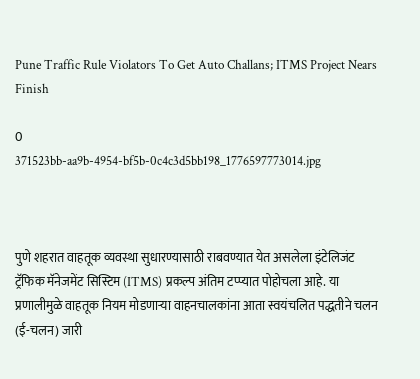Pune Traffic Rule Violators To Get Auto Challans; ITMS Project Nears Finish

0
371523bb-aa9b-4954-bf5b-0c4c3d5bb198_1776597773014.jpg



पुणे शहरात वाहतूक व्यवस्था सुधारण्यासाठी राबवण्यात येत असलेला इंटेलिजंट ट्रॅफिक मॅनेजमेंट सिस्टिम (ITMS) प्रकल्प अंतिम टप्प्यात पोहोचला आहे. या प्रणालीमुळे वाहतूक नियम मोडणाऱ्या वाहनचालकांना आता स्वयंचलित पद्धतीने चलन (ई-चलन) जारी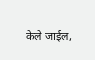केले जाईल,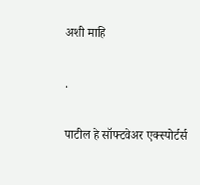अशी माहि

.

पाटील हे सॉफ्टवेअर एक्स्पोर्टर्स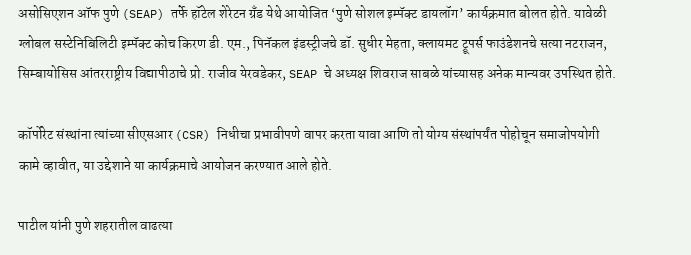असोसिएशन ऑफ पुणे (SEAP) तर्फे हॉटेल शेरेटन ग्रँड येथे आयोजित ‘पुणे सोशल इम्पॅक्ट डायलॉग’ कार्यक्रमात बोलत होते. यावेळी ग्लोबल सस्टेनिबिलिटी इम्पॅक्ट कोच किरण डी. एम., पिनॅकल इंडस्ट्रीजचे डॉ. सुधीर मेहता, क्लायमट ट्रूपर्स फाउंडेशनचे सत्या नटराजन, सिम्बायोसिस आंतरराष्ट्रीय विद्यापीठाचे प्रो. राजीव येरवडेकर, SEAP चे अध्यक्ष शिवराज साबळे यांच्यासह अनेक मान्यवर उपस्थित होते.

कॉर्पोरेट संस्थांना त्यांच्या सीएसआर (CSR) निधीचा प्रभावीपणे वापर करता यावा आणि तो योग्य संस्थांपर्यंत पोहोचून समाजोपयोगी कामे व्हावीत, या उद्देशाने या कार्यक्रमाचे आयोजन करण्यात आले होते.

पाटील यांनी पुणे शहरातील वाढत्या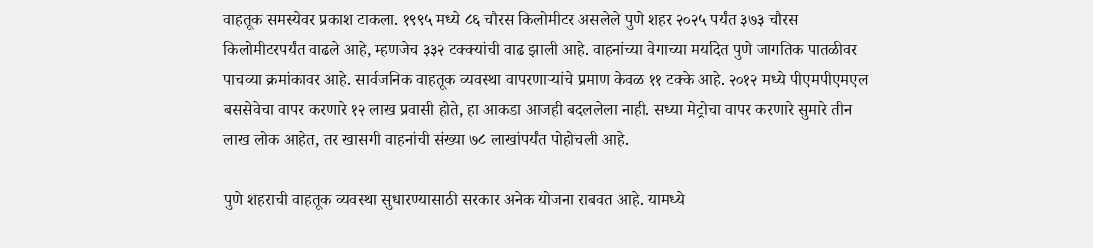वाहतूक समस्येवर प्रकाश टाकला. १९९५ मध्ये ८६ चौरस किलोमीटर असलेले पुणे शहर २०२५ पर्यंत ३७३ चौरस किलोमीटरपर्यंत वाढले आहे, म्हणजेच ३३२ टक्क्यांची वाढ झाली आहे. वाहनांच्या वेगाच्या मर्यादेत पुणे जागतिक पातळीवर पाचव्या क्रमांकावर आहे. सार्वजनिक वाहतूक व्यवस्था वापरणाऱ्यांचे प्रमाण केवळ ११ टक्के आहे. २०१२ मध्ये पीएमपीएमएल बससेवेचा वापर करणारे १२ लाख प्रवासी होते, हा आकडा आजही बदललेला नाही. सध्या मेट्रोचा वापर करणारे सुमारे तीन लाख लोक आहेत, तर खासगी वाहनांची संख्या ७८ लाखांपर्यंत पोहोचली आहे.

पुणे शहराची वाहतूक व्यवस्था सुधारण्यासाठी सरकार अनेक योजना राबवत आहे. यामध्ये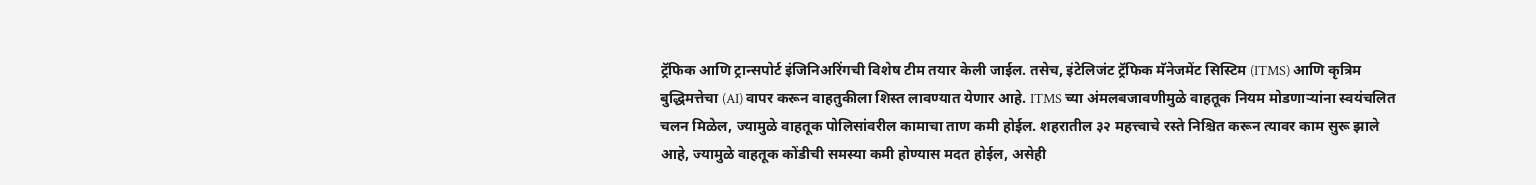ट्रॅफिक आणि ट्रान्सपोर्ट इंजिनिअरिंगची विशेष टीम तयार केली जाईल. तसेच, इंटेलिजंट ट्रॅफिक मॅनेजमेंट सिस्टिम (ITMS) आणि कृत्रिम बुद्धिमत्तेचा (AI) वापर करून वाहतुकीला शिस्त लावण्यात येणार आहे. ITMS च्या अंमलबजावणीमुळे वाहतूक नियम मोडणाऱ्यांना स्वयंचलित चलन मिळेल, ज्यामुळे वाहतूक पोलिसांवरील कामाचा ताण कमी होईल. शहरातील ३२ महत्त्वाचे रस्ते निश्चित करून त्यावर काम सुरू झाले आहे, ज्यामुळे वाहतूक कोंडीची समस्या कमी होण्यास मदत होईल, असेही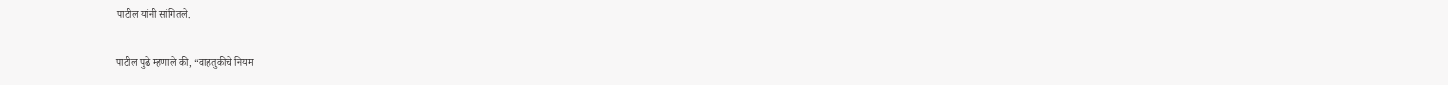पाटील यांनी सांगितले.

पाटील पुढे म्हणाले की, “वाहतुकीचे नियम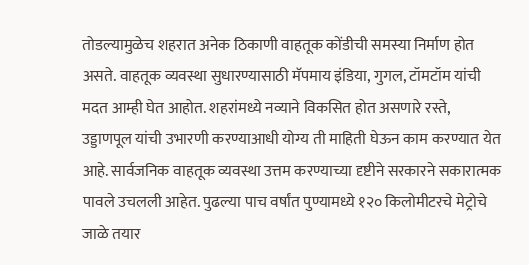तोडल्यामुळेच शहरात अनेक ठिकाणी वाहतूक कोंडीची समस्या निर्माण होत असते. वाहतूक व्यवस्था सुधारण्यासाठी मॅपमाय इंडिया, गुगल, टॉमटॉम यांची मदत आम्ही घेत आहोत. शहरांमध्ये नव्याने विकसित होत असणारे रस्ते, उड्डाणपूल यांची उभारणी करण्याआधी योग्य ती माहिती घेऊन काम करण्यात येत आहे. सार्वजनिक वाहतूक व्यवस्था उत्तम करण्याच्या दृष्टीने सरकारने सकारात्मक पावले उचलली आहेत. पुढल्या पाच वर्षांत पुण्यामध्ये १२० किलोमीटरचे मेट्रोचे जाळे तयार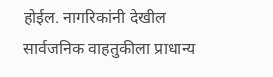होईल. नागरिकांनी देखील सार्वजनिक वाहतुकीला प्राधान्य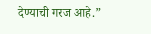देण्याची गरज आहे.”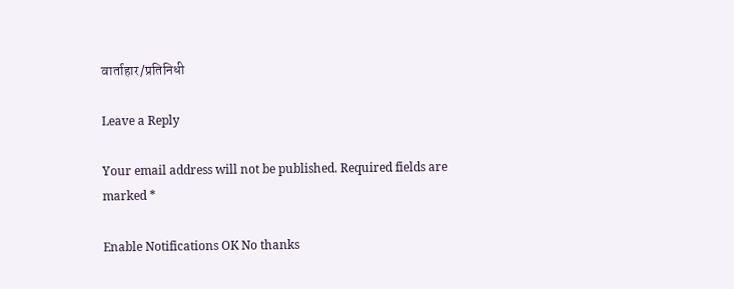वार्ताहार/प्रतिनिधी

Leave a Reply

Your email address will not be published. Required fields are marked *

Enable Notifications OK No thanks